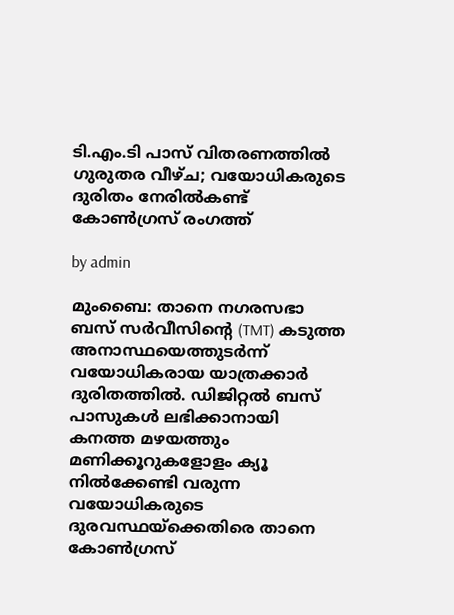ടി.എം.ടി പാസ് വിതരണത്തിൽ ഗുരുതര വീഴ്ച; വയോധികരുടെ ദുരിതം നേരിൽകണ്ട് കോൺഗ്രസ് രംഗത്ത്

by admin

മുംബൈ: താനെ നഗരസഭാ ബസ് സർവീസിന്റെ (TMT) കടുത്ത അനാസ്ഥയെത്തുടർന്ന് വയോധികരായ യാത്രക്കാർ ദുരിതത്തിൽ. ഡിജിറ്റൽ ബസ് പാസുകൾ ലഭിക്കാനായി കനത്ത മഴയത്തും മണിക്കൂറുകളോളം ക്യൂ നിൽക്കേണ്ടി വരുന്ന വയോധികരുടെ ദുരവസ്ഥയ്ക്കെതിരെ താനെ കോൺഗ്രസ്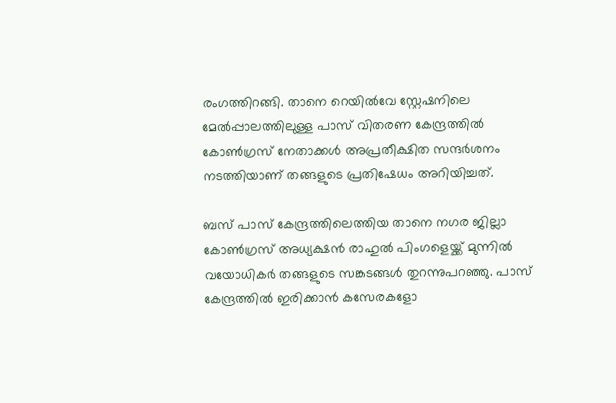രംഗത്തിറങ്ങി. താനെ റെയിൽവേ സ്റ്റേഷനിലെ മേൽപ്പാലത്തിലുള്ള പാസ് വിതരണ കേന്ദ്രത്തിൽ കോൺഗ്രസ് നേതാക്കൾ അപ്രതീക്ഷിത സന്ദർശനം നടത്തിയാണ് തങ്ങളുടെ പ്രതിഷേധം അറിയിച്ചത്.

ബസ് പാസ് കേന്ദ്രത്തിലെത്തിയ താനെ നഗര ജില്ലാ കോൺഗ്രസ് അധ്യക്ഷൻ രാഹുൽ പിംഗളെയ്ക്ക് മുന്നിൽ വയോധികർ തങ്ങളുടെ സങ്കടങ്ങൾ തുറന്നുപറഞ്ഞു. പാസ് കേന്ദ്രത്തിൽ ഇരിക്കാൻ കസേരകളോ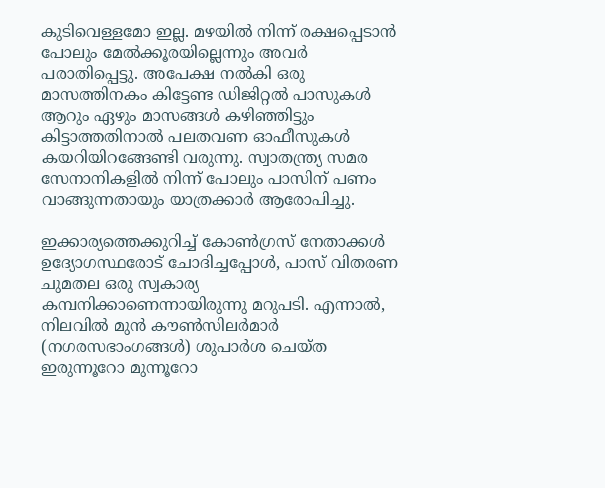കുടിവെള്ളമോ ഇല്ല. മഴയിൽ നിന്ന് രക്ഷപ്പെടാൻ പോലും മേൽക്കൂരയില്ലെന്നും അവർ പരാതിപ്പെട്ടു. അപേക്ഷ നൽകി ഒരു മാസത്തിനകം കിട്ടേണ്ട ഡിജിറ്റൽ പാസുകൾ ആറും ഏഴും മാസങ്ങൾ കഴിഞ്ഞിട്ടും കിട്ടാത്തതിനാൽ പലതവണ ഓഫീസുകൾ കയറിയിറങ്ങേണ്ടി വരുന്നു. സ്വാതന്ത്ര്യ സമര സേനാനികളിൽ നിന്ന് പോലും പാസിന് പണം വാങ്ങുന്നതായും യാത്രക്കാർ ആരോപിച്ചു.

ഇക്കാര്യത്തെക്കുറിച്ച് കോൺഗ്രസ് നേതാക്കൾ ഉദ്യോഗസ്ഥരോട് ചോദിച്ചപ്പോൾ, പാസ് വിതരണ ചുമതല ഒരു സ്വകാര്യ കമ്പനിക്കാണെന്നായിരുന്നു മറുപടി. എന്നാൽ, നിലവിൽ മുൻ കൗൺസിലർമാർ (നഗരസഭാംഗങ്ങൾ) ശുപാർശ ചെയ്ത ഇരുന്നൂറോ മുന്നൂറോ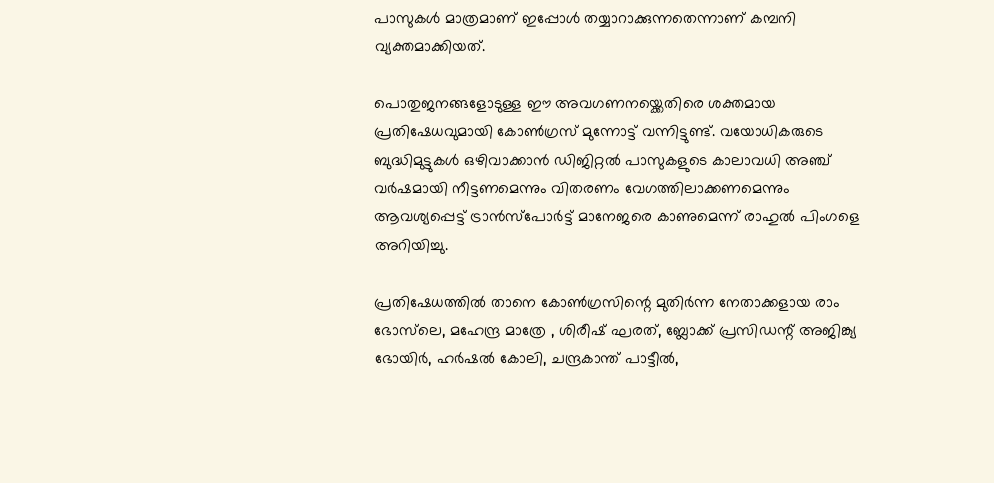പാസുകൾ മാത്രമാണ് ഇപ്പോൾ തയ്യാറാക്കുന്നതെന്നാണ് കമ്പനി വ്യക്തമാക്കിയത്.

പൊതുജനങ്ങളോടുള്ള ഈ അവഗണനയ്ക്കെതിരെ ശക്തമായ പ്രതിഷേധവുമായി കോൺഗ്രസ് മുന്നോട്ട് വന്നിട്ടുണ്ട്. വയോധികരുടെ ബുദ്ധിമുട്ടുകൾ ഒഴിവാക്കാൻ ഡിജിറ്റൽ പാസുകളുടെ കാലാവധി അഞ്ച് വർഷമായി നീട്ടണമെന്നും വിതരണം വേഗത്തിലാക്കണമെന്നും ആവശ്യപ്പെട്ട് ട്രാൻസ്പോർട്ട് മാനേജരെ കാണുമെന്ന് രാഹുൽ പിംഗളെ അറിയിച്ചു.

പ്രതിഷേധത്തിൽ താനെ കോൺഗ്രസിന്റെ മുതിർന്ന നേതാക്കളായ രാം ഭോസ്‍ലെ, മഹേന്ദ്ര മാത്രേ , ശിരീഷ് ഘരത്, ബ്ലോക്ക് പ്രസിഡന്റ് അജിങ്ക്യ ഭോയിർ, ഹർഷൽ കോലി, ചന്ദ്രകാന്ത് പാട്ടീൽ,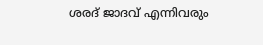ശരദ് ജാദവ് എന്നിവരും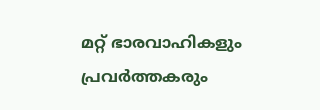മറ്റ് ഭാരവാഹികളും പ്രവർത്തകരും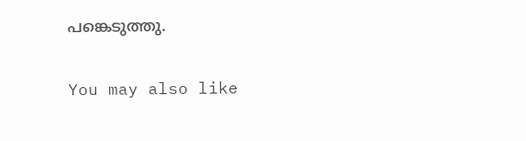പങ്കെടുത്തു.

You may also like